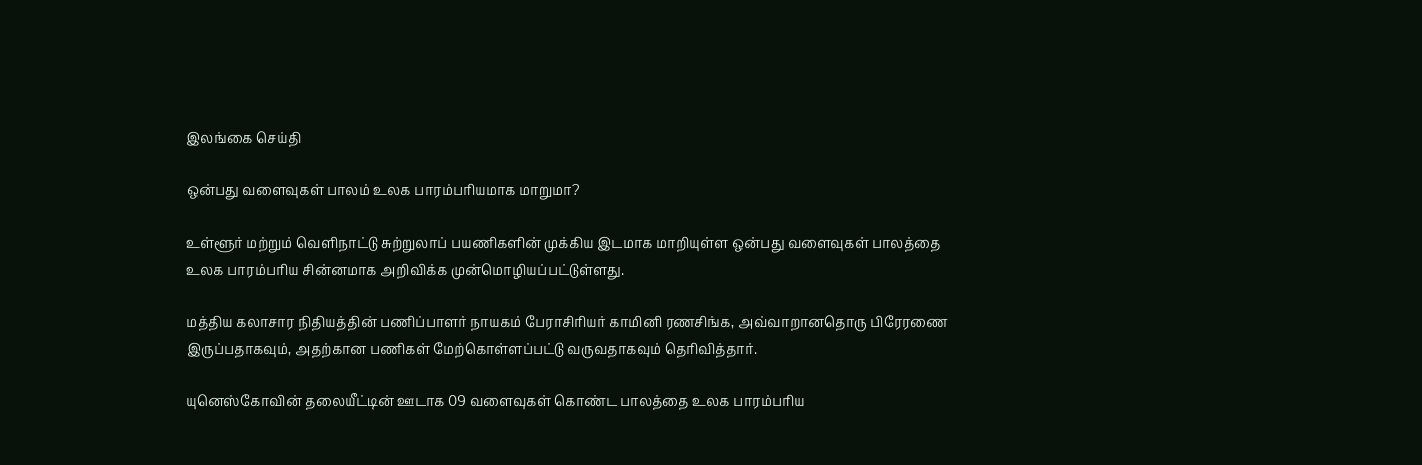இலங்கை செய்தி

ஒன்பது வளைவுகள் பாலம் உலக பாரம்பரியமாக மாறுமா?

உள்ளூர் மற்றும் வெளிநாட்டு சுற்றுலாப் பயணிகளின் முக்கிய இடமாக மாறியுள்ள ஒன்பது வளைவுகள் பாலத்தை உலக பாரம்பரிய சின்னமாக அறிவிக்க முன்மொழியப்பட்டுள்ளது.

மத்திய கலாசார நிதியத்தின் பணிப்பாளர் நாயகம் பேராசிரியர் காமினி ரணசிங்க, அவ்வாறானதொரு பிரேரணை இருப்பதாகவும், அதற்கான பணிகள் மேற்கொள்ளப்பட்டு வருவதாகவும் தெரிவித்தார்.

யுனெஸ்கோவின் தலையீட்டின் ஊடாக 09 வளைவுகள் கொண்ட பாலத்தை உலக பாரம்பரிய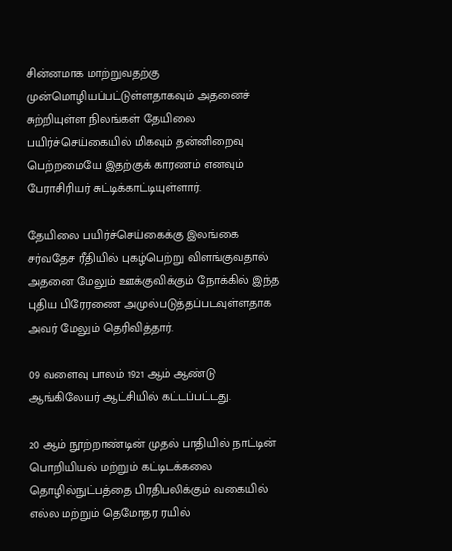சின்னமாக மாற்றுவதற்கு முன்மொழியப்பட்டுள்ளதாகவும் அதனைச் சுற்றியுள்ள நிலங்கள் தேயிலை பயிர்ச்செய்கையில் மிகவும் தன்னிறைவு பெற்றமையே இதற்குக் காரணம் எனவும் பேராசிரியர் சுட்டிக்காட்டியுள்ளார்.

தேயிலை பயிர்ச்செய்கைக்கு இலங்கை சர்வதேச ரீதியில் புகழ்பெற்று விளங்குவதால் அதனை மேலும் ஊக்குவிக்கும் நோக்கில் இந்த புதிய பிரேரணை அமுல்படுத்தப்படவுள்ளதாக அவர் மேலும் தெரிவித்தார்.

09 வளைவு பாலம் 1921 ஆம் ஆண்டு ஆங்கிலேயர் ஆட்சியில் கட்டப்பட்டது.

20 ஆம் நூற்றாண்டின் முதல் பாதியில் நாட்டின் பொறியியல் மற்றும் கட்டிடக்கலை தொழில்நுட்பத்தை பிரதிபலிக்கும் வகையில் எல்ல மற்றும் தெமோதர ரயில்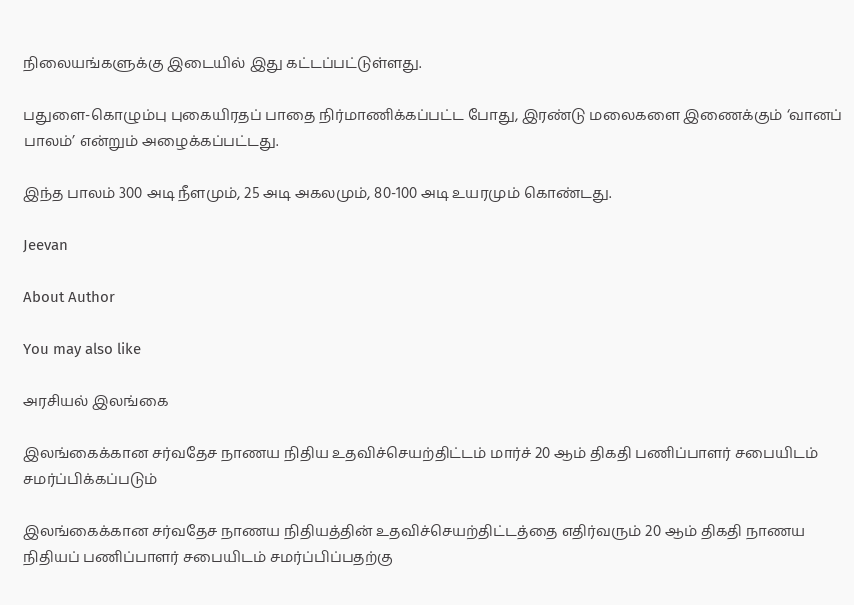நிலையங்களுக்கு இடையில் இது கட்டப்பட்டுள்ளது.

பதுளை-கொழும்பு புகையிரதப் பாதை நிர்மாணிக்கப்பட்ட போது, இரண்டு மலைகளை இணைக்கும் ‘வானப் பாலம்’ என்றும் அழைக்கப்பட்டது.

இந்த பாலம் 300 அடி நீளமும், 25 அடி அகலமும், 80-100 அடி உயரமும் கொண்டது.

Jeevan

About Author

You may also like

அரசியல் இலங்கை

இலங்கைக்கான சர்வதேச நாணய நிதிய உதவிச்செயற்திட்டம் மார்ச் 20 ஆம் திகதி பணிப்பாளர் சபையிடம் சமர்ப்பிக்கப்படும்

இலங்கைக்கான சர்வதேச நாணய நிதியத்தின் உதவிச்செயற்திட்டத்தை எதிர்வரும் 20 ஆம் திகதி நாணய நிதியப் பணிப்பாளர் சபையிடம் சமர்ப்பிப்பதற்கு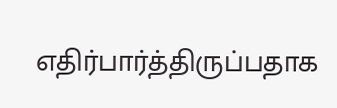எதிர்பார்த்திருப்பதாக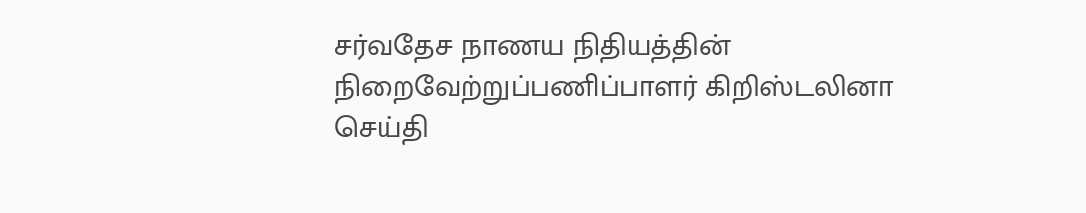சர்வதேச நாணய நிதியத்தின் நிறைவேற்றுப்பணிப்பாளர் கிறிஸ்டலினா
செய்தி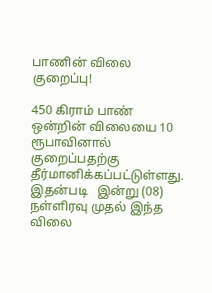பாணின் விலை குறைப்பு!

450 கிராம் பாண் ஒன்றின் விலையை 10 ரூபாவினால் குறைப்பதற்கு தீர்மானிக்கப்பட்டுள்ளது. இதன்படி   இன்று (08) நள்ளிரவு முதல் இந்த விலை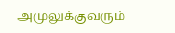அமுலுக்குவரும்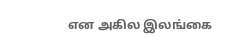என அகில இலங்கை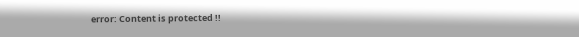error: Content is protected !!